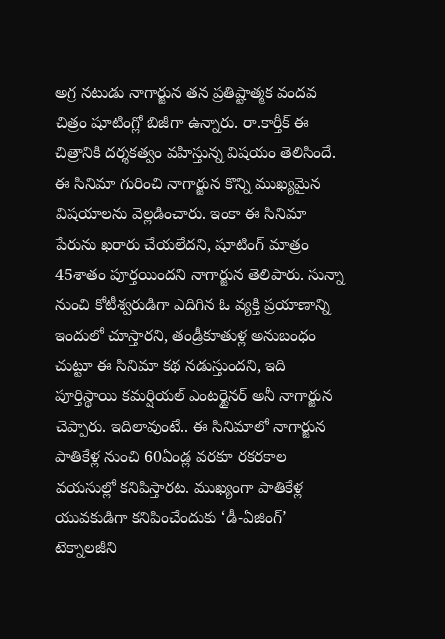అగ్ర నటుడు నాగార్జున తన ప్రతిష్టాత్మక వందవ చిత్రం షూటింగ్లో బిజీగా ఉన్నారు. రా.కార్తీక్ ఈ చిత్రానికి దర్శకత్వం వహిస్తున్న విషయం తెలిసిందే. ఈ సినిమా గురించి నాగార్జున కొన్ని ముఖ్యమైన విషయాలను వెల్లడించారు. ఇంకా ఈ సినిమా పేరును ఖరారు చేయలేదని, షూటింగ్ మాత్రం 45శాతం పూర్తయిందని నాగార్జున తెలిపారు. సున్నా నుంచి కోటీశ్వరుడిగా ఎదిగిన ఓ వ్యక్తి ప్రయాణాన్ని ఇందులో చూస్తారని, తండ్రీకూతుళ్ల అనుబంధం చుట్టూ ఈ సినిమా కథ నడుస్తుందని, ఇది పూర్తిస్థాయి కమర్షియల్ ఎంటర్టైనర్ అనీ నాగార్జున చెప్పారు. ఇదిలావుంటే.. ఈ సినిమాలో నాగార్జున పాతికేళ్ల నుంచి 60ఏండ్ల వరకూ రకరకాల వయసుల్లో కనిపిస్తారట. ముఖ్యంగా పాతికేళ్ల యువకుడిగా కనిపించేందుకు ‘డీ-ఏజింగ్’ టెక్నాలజీని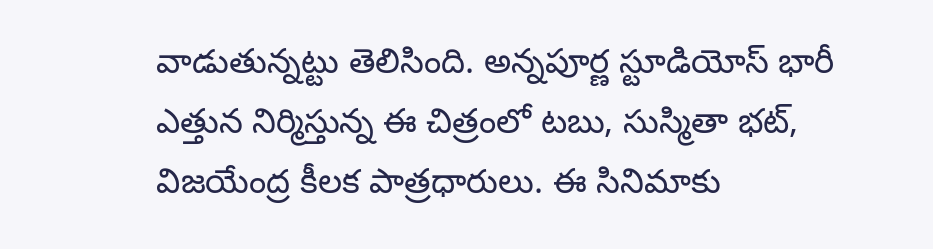వాడుతున్నట్టు తెలిసింది. అన్నపూర్ణ స్టూడియోస్ భారీ ఎత్తున నిర్మిస్తున్న ఈ చిత్రంలో టబు, సుస్మితా భట్, విజయేంద్ర కీలక పాత్రధారులు. ఈ సినిమాకు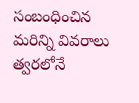సంబంధించిన మరిన్ని వివరాలు త్వరలోనే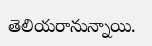తెలియరానున్నాయి.